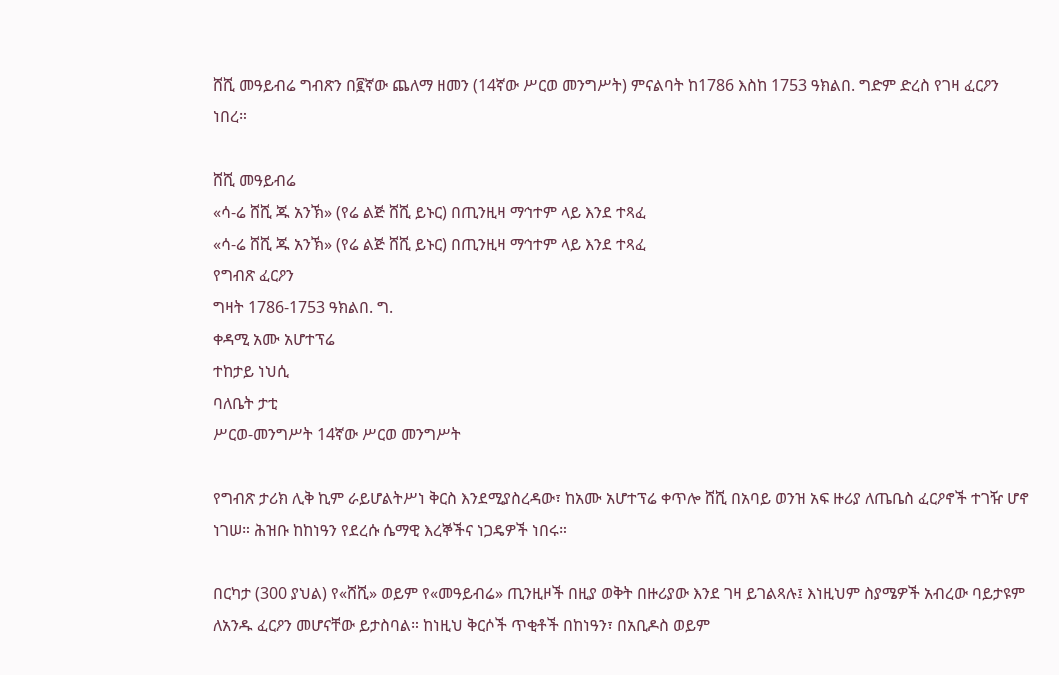ሸሺ መዓይብሬ ግብጽን በ፪ኛው ጨለማ ዘመን (14ኛው ሥርወ መንግሥት) ምናልባት ከ1786 እስከ 1753 ዓክልበ. ግድም ድረስ የገዛ ፈርዖን ነበረ።

ሸሺ መዓይብሬ
«ሳ-ሬ ሸሺ ጁ አንኽ» (የሬ ልጅ ሸሺ ይኑር) በጢንዚዛ ማኅተም ላይ እንደ ተጻፈ
«ሳ-ሬ ሸሺ ጁ አንኽ» (የሬ ልጅ ሸሺ ይኑር) በጢንዚዛ ማኅተም ላይ እንደ ተጻፈ
የግብጽ ፈርዖን
ግዛት 1786-1753 ዓክልበ. ግ.
ቀዳሚ አሙ አሆተፕሬ
ተከታይ ነህሲ
ባለቤት ታቲ
ሥርወ-መንግሥት 14ኛው ሥርወ መንግሥት

የግብጽ ታሪክ ሊቅ ኪም ራይሆልትሥነ ቅርስ እንደሚያስረዳው፣ ከአሙ አሆተፕሬ ቀጥሎ ሸሺ በአባይ ወንዝ አፍ ዙሪያ ለጤቤስ ፈርዖኖች ተገዥ ሆኖ ነገሠ። ሕዝቡ ከከነዓን የደረሱ ሴማዊ እረኞችና ነጋዴዎች ነበሩ።

በርካታ (300 ያህል) የ«ሸሺ» ወይም የ«መዓይብሬ» ጢንዚዞች በዚያ ወቅት በዙሪያው እንደ ገዛ ይገልጻሉ፤ እነዚህም ስያሜዎች አብረው ባይታዩም ለአንዱ ፈርዖን መሆናቸው ይታስባል። ከነዚህ ቅርሶች ጥቂቶች በከነዓን፣ በአቢዶስ ወይም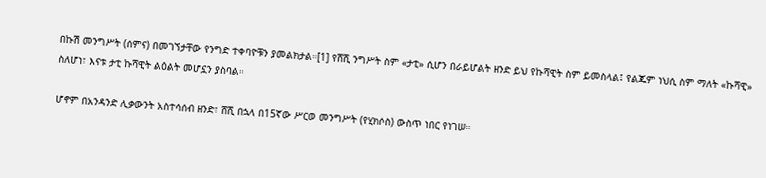በኩሽ መንግሥት (ሰምና) በመገኘታቸው የንግድ ተቀባዮቹን ያመልክታል።[1] የሸሺ ንግሥት ስም «ታቲ» ሲሆን በራይሆልት ዘንድ ይህ የኩሻዊት ስም ይመስላል፤ የልጁም ነህሲ ስም ማለት «ኩሻዊ» ስለሆነ፣ እናቱ ታቲ ኩሻዊት ልዕልት መሆኗን ያስባል።

ሆኖም በአንዳንድ ሊቃውንት አስተሳሰብ ዘንድ፣ ሸሺ በኋላ በ15ኛው ሥርወ መንግሥት (የሂክሶስ) ውስጥ ነበር የነገሠ።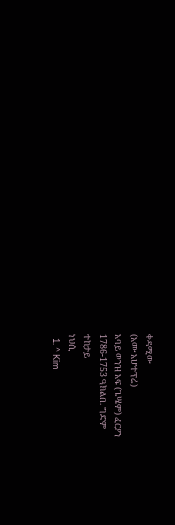ቀዳሚው
(አሙ አሆተፕሬ)
አባይ ወንዝ አፍ (ጌሤም) ፈርዖን
1786-1753 ዓክልበ. ግድም
ተከታይ
ነህሲ
  1. ^ Kim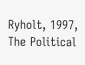Ryholt, 1997, The Political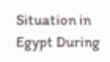Situation in Egypt During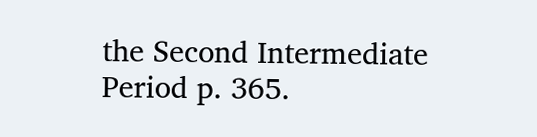the Second Intermediate Period p. 365.